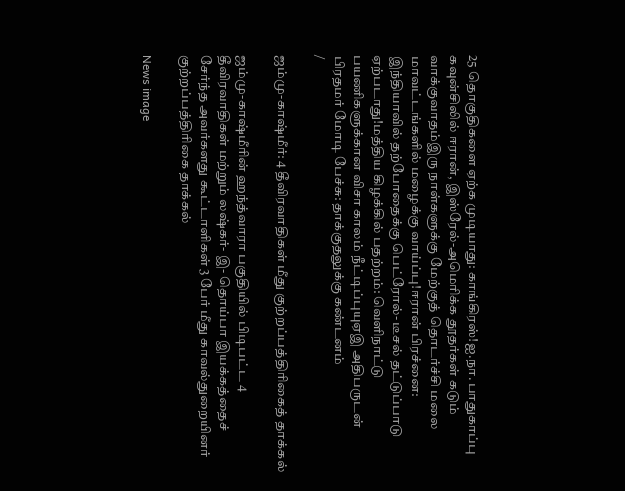25 தொகுதிகளை ஏற்க முடியாது: காங்கிரஸ்!ஐ.நா. பாதுகாப்பு கவுன்சிலில் ஈரான், இஸ்ரேல்-அமெரிக்க தூதர்கள் கடும் வாக்குவாதம்இரு நாள்களுக்கு மேற்குத் தொடர்ச்சி மலை மாவட்டங்களில் மழைக்கு வாய்ப்பு!ஈரான் பிரச்னை: இந்தியாவில் தற்போதைக்கு பெட்ரோல்- டீசல் தட்டுப்பாடு ஏற்படாது!மத்திய கிழக்கில் பதற்றம்: வெளிநாட்டு பயணிகளுக்கான விசா காலம் நீட்டிப்புயுஏஇ அதிபருடன் பிரதமர் மோடி பேச்சு: தாக்குதலுக்கு கண்டனம்
/

ஜம்மு-காஷ்மீர்: 4 தீவிரவாதிகள் மீது குற்றப்பத்திரிகைத் தாக்கல்

ஜம்மு-காஷ்மீரின் ஹந்த்வாரா பகுதியில் பிடிபட்ட 4 தீவிரவாதிகள் மற்றும் லஷ்கர்- இ- தொய்பா இயக்கத்தைச் சேர்ந்த அவர்களது கூட்டாளிகள் 3 பேர் மீது காவல்துறையினர் குற்றப்பத்திரிகை தாக்கல்

News image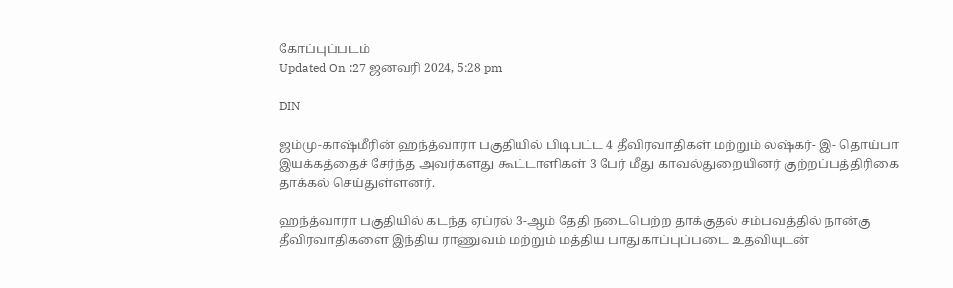கோப்புப்படம்
Updated On :27 ஜனவரி 2024, 5:28 pm

DIN

ஜம்மு-காஷ்மீரின் ஹந்த்வாரா பகுதியில் பிடிபட்ட 4 தீவிரவாதிகள் மற்றும் லஷ்கர்- இ- தொய்பா இயக்கத்தைச் சேர்ந்த அவர்களது கூட்டாளிகள் 3 பேர் மீது காவல்துறையினர் குற்றப்பத்திரிகை தாக்கல் செய்துள்ளனர்.

ஹந்த்வாரா பகுதியில் கடந்த ஏப்ரல் 3-ஆம் தேதி நடைபெற்ற தாக்குதல் சம்பவத்தில் நான்கு தீவிரவாதிகளை இந்திய ராணுவம் மற்றும் மத்திய பாதுகாப்புப்படை உதவியுடன்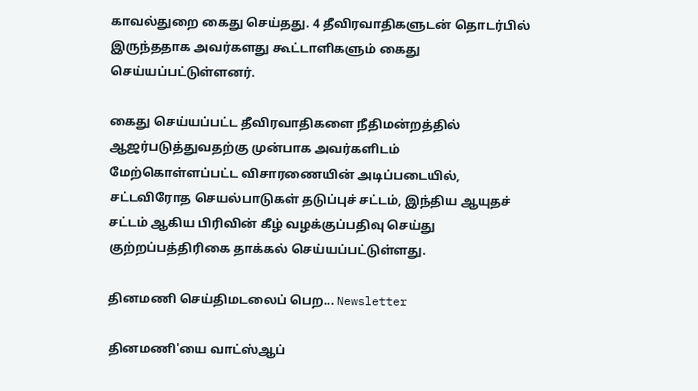காவல்துறை கைது செய்தது. 4 தீவிரவாதிகளுடன் தொடர்பில் இருந்ததாக அவர்களது கூட்டாளிகளும் கைது செய்யப்பட்டுள்ளனர்.

கைது செய்யப்பட்ட தீவிரவாதிகளை நீதிமன்றத்தில் ஆஜர்படுத்துவதற்கு முன்பாக அவர்களிடம் மேற்கொள்ளப்பட்ட விசாரணையின் அடிப்படையில்,
சட்டவிரோத செயல்பாடுகள் தடுப்புச் சட்டம், இந்திய ஆயுதச் சட்டம் ஆகிய பிரிவின் கீழ் வழக்குப்பதிவு செய்து குற்றப்பத்திரிகை தாக்கல் செய்யப்பட்டுள்ளது.

தினமணி செய்திமடலைப் பெற... Newsletter

தினமணி'யை வாட்ஸ்ஆப்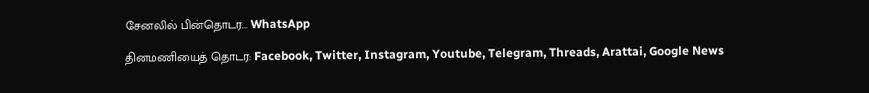சேனலில் பின்தொடர... WhatsApp

தினமணியைத் தொடர: Facebook, Twitter, Instagram, Youtube, Telegram, Threads, Arattai, Google News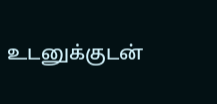உடனுக்குடன்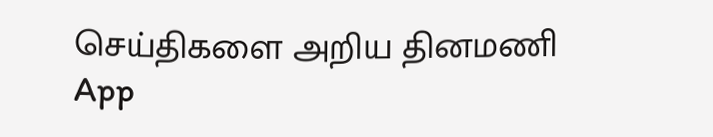செய்திகளை அறிய தினமணி App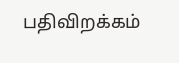பதிவிறக்கம்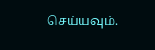செய்யவும்.